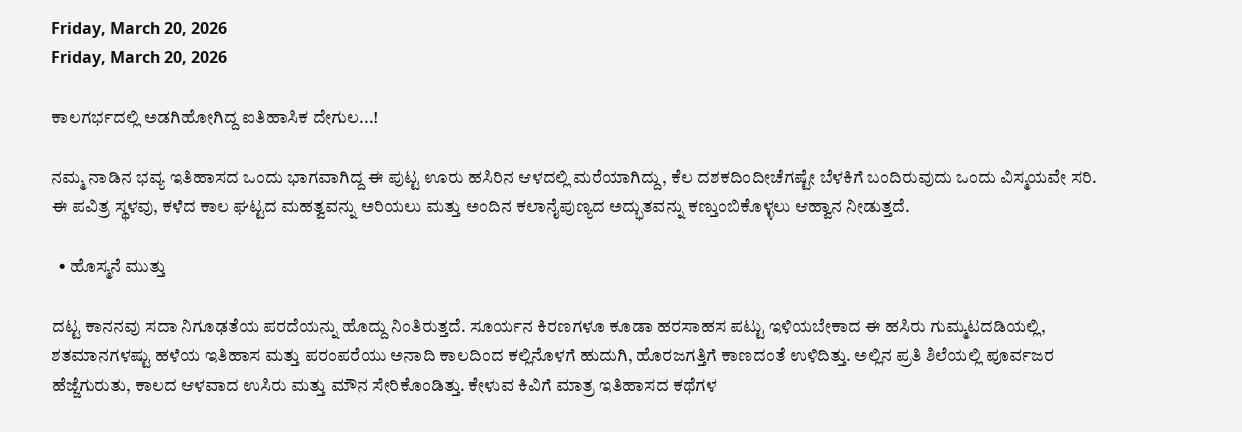Friday, March 20, 2026
Friday, March 20, 2026

ಕಾಲಗರ್ಭದಲ್ಲಿ ಅಡಗಿಹೋಗಿದ್ದ ಐತಿಹಾಸಿಕ ದೇಗುಲ...!

ನಮ್ಮ ನಾಡಿನ ಭವ್ಯ ಇತಿಹಾಸದ ಒಂದು ಭಾಗವಾಗಿದ್ದ ಈ ಪುಟ್ಟ ಊರು ಹಸಿರಿನ ಆಳದಲ್ಲಿ ಮರೆಯಾಗಿದ್ದು, ಕೆಲ ದಶಕದಿಂದೀಚೆಗಷ್ಟೇ ಬೆಳಕಿಗೆ ಬಂದಿರುವುದು ಒಂದು ವಿಸ್ಮಯವೇ ಸರಿ. ಈ ಪವಿತ್ರ ಸ್ಥಳವು, ಕಳೆದ ಕಾಲ ಘಟ್ಟದ ಮಹತ್ವವನ್ನು ಅರಿಯಲು ಮತ್ತು ಅಂದಿನ ಕಲಾನೈಪುಣ್ಯದ ಅದ್ಭುತವನ್ನು ಕಣ್ತುಂಬಿಕೊಳ್ಳಲು ಆಹ್ವಾನ ನೀಡುತ್ತದೆ.

  • ಹೊಸ್ಮನೆ ಮುತ್ತು

ದಟ್ಟ ಕಾನನವು ಸದಾ ನಿಗೂಢತೆಯ ಪರದೆಯನ್ನು ಹೊದ್ದು ನಿಂತಿರುತ್ತದೆ. ಸೂರ್ಯನ ಕಿರಣಗಳೂ ಕೂಡಾ ಹರಸಾಹಸ ಪಟ್ಟು ಇಳಿಯಬೇಕಾದ ಈ ಹಸಿರು ಗುಮ್ಮಟದಡಿಯಲ್ಲಿ, ಶತಮಾನಗಳಷ್ಟು ಹಳೆಯ ಇತಿಹಾಸ ಮತ್ತು ಪರಂಪರೆಯು ಅನಾದಿ ಕಾಲದಿಂದ ಕಲ್ಲಿನೊಳಗೆ ಹುದುಗಿ, ಹೊರಜಗತ್ತಿಗೆ ಕಾಣದಂತೆ ಉಳಿದಿತ್ತು. ಅಲ್ಲಿನ ಪ್ರತಿ ಶಿಲೆಯಲ್ಲಿ ಪೂರ್ವಜರ ಹೆಜ್ಜೆಗುರುತು, ಕಾಲದ ಆಳವಾದ ಉಸಿರು ಮತ್ತು ಮೌನ ಸೇರಿಕೊಂಡಿತ್ತು. ಕೇಳುವ ಕಿವಿಗೆ ಮಾತ್ರ ಇತಿಹಾಸದ ಕಥೆಗಳ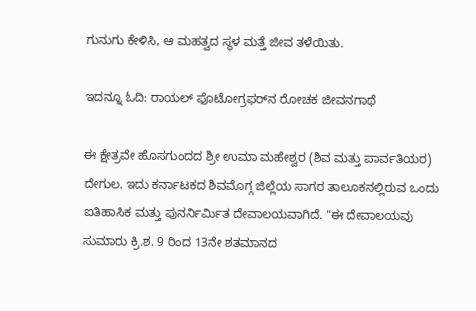ಗುನುಗು ಕೇಳಿಸಿ, ಆ ಮಹತ್ವದ ಸ್ಥಳ ಮತ್ತೆ ಜೀವ ತಳೆಯಿತು.

ಇದನ್ನೂ ಓದಿ: ರಾಯಲ್ ಫೊಟೋಗ್ರಫರ್‌ನ ರೋಚಕ ಜೀವನಗಾಥೆ

ಈ ಕ್ಷೇತ್ರವೇ ಹೊಸಗುಂದದ ಶ್ರೀ ಉಮಾ ಮಹೇಶ್ವರ (ಶಿವ ಮತ್ತು ಪಾರ್ವತಿಯರ) ದೇಗುಲ. ಇದು ಕರ್ನಾಟಕದ ಶಿವಮೊಗ್ಗ ಜಿಲ್ಲೆಯ ಸಾಗರ ತಾಲೂಕನಲ್ಲಿರುವ ಒಂದು ಐತಿಹಾಸಿಕ ಮತ್ತು ಪುನರ್ನಿರ್ಮಿತ ದೇವಾಲಯವಾಗಿದೆ. "ಈ ದೇವಾಲಯವು ಸುಮಾರು ಕ್ರಿ.ಶ. 9 ರಿಂದ 13ನೇ ಶತಮಾನದ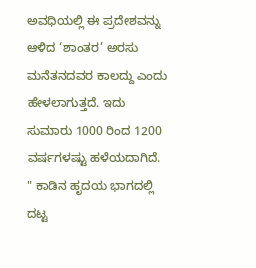ಅವಧಿಯಲ್ಲಿ ಈ ಪ್ರದೇಶವನ್ನು ಆಳಿದ ‘ಶಾಂತರ’ ಅರಸು ಮನೆತನದವರ ಕಾಲದ್ದು ಎಂದು ಹೇಳಲಾಗುತ್ತದೆ. ಇದು ಸುಮಾರು 1000 ರಿಂದ 1200 ವರ್ಷಗಳಷ್ಟು ಹಳೆಯದಾಗಿದೆ. " ಕಾಡಿನ ಹೃದಯ ಭಾಗದಲ್ಲಿ ದಟ್ಟ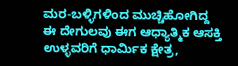ಮರ-ಬಳ್ಳಿಗಳಿಂದ ಮುಚ್ಚಿಹೋಗಿದ್ದ ಈ ದೇಗುಲವು ಈಗ ಆಧ್ಯಾತ್ಮಿಕ ಆಸಕ್ತಿ ಉಳ್ಳವರಿಗೆ ಧಾರ್ಮಿಕ ಕ್ಷೇತ್ರ,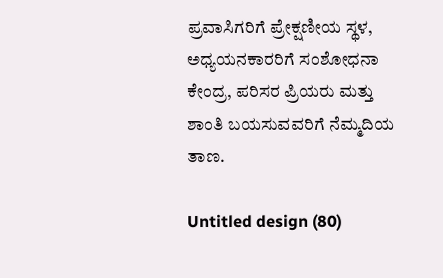ಪ್ರವಾಸಿಗರಿಗೆ ಪ್ರೇಕ್ಷಣೀಯ ಸ್ಥಳ, ಅಧ್ಯಯನಕಾರರಿಗೆ ಸಂಶೋಧನಾ ಕೇಂದ್ರ, ಪರಿಸರ ಪ್ರಿಯರು ಮತ್ತು ಶಾಂತಿ ಬಯಸುವವರಿಗೆ ನೆಮ್ಮದಿಯ ತಾಣ.

Untitled design (80)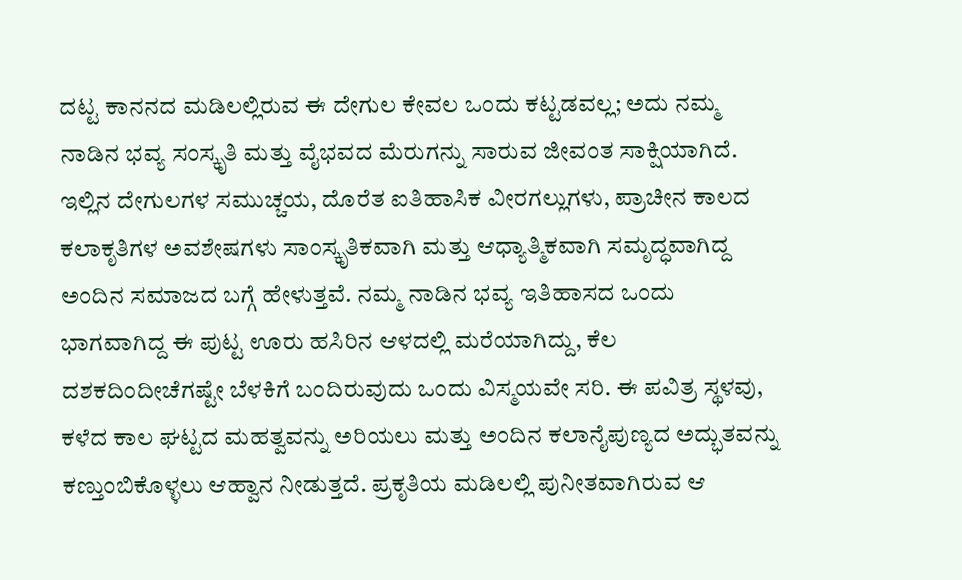ದಟ್ಟ ಕಾನನದ ಮಡಿಲಲ್ಲಿರುವ ಈ ದೇಗುಲ ಕೇವಲ ಒಂದು ಕಟ್ಟಡವಲ್ಲ; ಅದು ನಮ್ಮ ನಾಡಿನ ಭವ್ಯ ಸಂಸ್ಕೃತಿ ಮತ್ತು ವೈಭವದ ಮೆರುಗನ್ನು ಸಾರುವ ಜೀವಂತ ಸಾಕ್ಷಿಯಾಗಿದೆ. ಇಲ್ಲಿನ ದೇಗುಲಗಳ ಸಮುಚ್ಚಯ, ದೊರೆತ ಐತಿಹಾಸಿಕ ವೀರಗಲ್ಲುಗಳು, ಪ್ರಾಚೀನ ಕಾಲದ ಕಲಾಕೃತಿಗಳ ಅವಶೇಷಗಳು ಸಾಂಸ್ಕೃತಿಕವಾಗಿ ಮತ್ತು ಆಧ್ಯಾತ್ಮಿಕವಾಗಿ ಸಮೃದ್ಧವಾಗಿದ್ದ ಅಂದಿನ ಸಮಾಜದ ಬಗ್ಗೆ ಹೇಳುತ್ತವೆ. ನಮ್ಮ ನಾಡಿನ ಭವ್ಯ ಇತಿಹಾಸದ ಒಂದು ಭಾಗವಾಗಿದ್ದ ಈ ಪುಟ್ಟ ಊರು ಹಸಿರಿನ ಆಳದಲ್ಲಿ ಮರೆಯಾಗಿದ್ದು, ಕೆಲ ದಶಕದಿಂದೀಚೆಗಷ್ಟೇ ಬೆಳಕಿಗೆ ಬಂದಿರುವುದು ಒಂದು ವಿಸ್ಮಯವೇ ಸರಿ. ಈ ಪವಿತ್ರ ಸ್ಥಳವು, ಕಳೆದ ಕಾಲ ಘಟ್ಟದ ಮಹತ್ವವನ್ನು ಅರಿಯಲು ಮತ್ತು ಅಂದಿನ ಕಲಾನೈಪುಣ್ಯದ ಅದ್ಭುತವನ್ನು ಕಣ್ತುಂಬಿಕೊಳ್ಳಲು ಆಹ್ವಾನ ನೀಡುತ್ತದೆ. ಪ್ರಕೃತಿಯ ಮಡಿಲಲ್ಲಿ ಪುನೀತವಾಗಿರುವ ಆ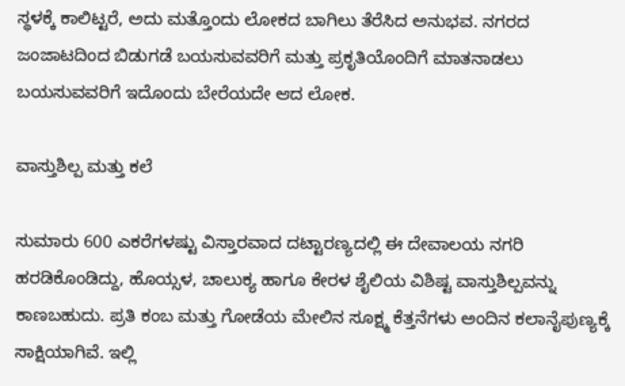ಸ್ಥಳಕ್ಕೆ ಕಾಲಿಟ್ಟರೆ, ಅದು ಮತ್ತೊಂದು ಲೋಕದ ಬಾಗಿಲು ತೆರೆಸಿದ ಅನುಭವ. ನಗರದ ಜಂಜಾಟದಿಂದ ಬಿಡುಗಡೆ ಬಯಸುವವರಿಗೆ ಮತ್ತು ಪ್ರಕೃತಿಯೊಂದಿಗೆ ಮಾತನಾಡಲು ಬಯಸುವವರಿಗೆ ಇದೊಂದು ಬೇರೆಯದೇ ಆದ ಲೋಕ.

ವಾಸ್ತುಶಿಲ್ಪ ಮತ್ತು ಕಲೆ

ಸುಮಾರು 600 ಎಕರೆಗಳಷ್ಟು ವಿಸ್ತಾರವಾದ ದಟ್ಟಾರಣ್ಯದಲ್ಲಿ ಈ ದೇವಾಲಯ ನಗರಿ ಹರಡಿಕೊಂಡಿದ್ದು, ಹೊಯ್ಸಳ, ಚಾಲುಕ್ಯ ಹಾಗೂ ಕೇರಳ ಶೈಲಿಯ ವಿಶಿಷ್ಟ ವಾಸ್ತುಶಿಲ್ಪವನ್ನು ಕಾಣಬಹುದು. ಪ್ರತಿ ಕಂಬ ಮತ್ತು ಗೋಡೆಯ ಮೇಲಿನ ಸೂಕ್ಷ್ಮ ಕೆತ್ತನೆಗಳು ಅಂದಿನ ಕಲಾನೈಪುಣ್ಯಕ್ಕೆ ಸಾಕ್ಷಿಯಾಗಿವೆ. ಇಲ್ಲಿ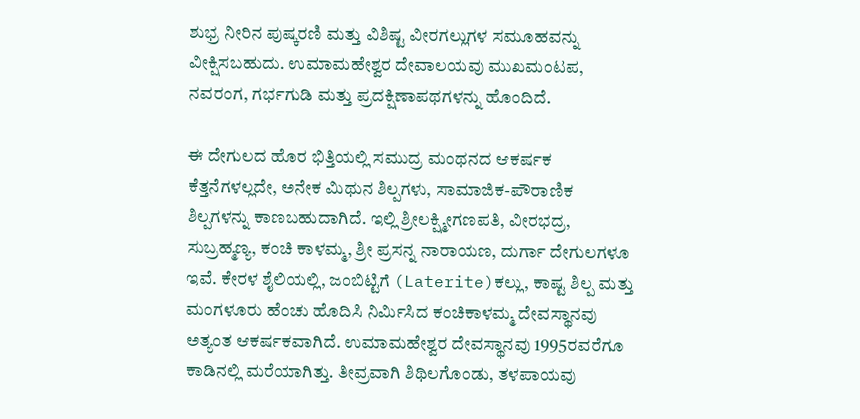ಶುಭ್ರ ನೀರಿನ ಪುಷ್ಕರಣಿ ಮತ್ತು ವಿಶಿಷ್ಟ ವೀರಗಲ್ಲುಗಳ ಸಮೂಹವನ್ನು ವೀಕ್ಷಿಸಬಹುದು. ಉಮಾಮಹೇಶ್ವರ ದೇವಾಲಯವು ಮುಖಮಂಟಪ, ನವರಂಗ, ಗರ್ಭಗುಡಿ ಮತ್ತು ಪ್ರದಕ್ಷಿಣಾಪಥಗಳನ್ನು ಹೊಂದಿದೆ.

ಈ ದೇಗುಲದ ಹೊರ ಭಿತ್ತಿಯಲ್ಲಿ ಸಮುದ್ರ ಮಂಥನದ ಆಕರ್ಷಕ ಕೆತ್ತನೆಗಳಲ್ಲದೇ, ಅನೇಕ ಮಿಥುನ ಶಿಲ್ಪಗಳು, ಸಾಮಾಜಿಕ-ಪೌರಾಣಿಕ ಶಿಲ್ಪಗಳನ್ನು ಕಾಣಬಹುದಾಗಿದೆ. ಇಲ್ಲಿ ಶ್ರೀಲಕ್ಷ್ಮೀಗಣಪತಿ, ವೀರಭದ್ರ, ಸುಬ್ರಹ್ಮಣ್ಯ, ಕಂಚಿ ಕಾಳಮ್ಮ, ಶ್ರೀ ಪ್ರಸನ್ನ ನಾರಾಯಣ, ದುರ್ಗಾ ದೇಗುಲಗಳೂ ಇವೆ. ಕೇರಳ ಶೈಲಿಯಲ್ಲಿ, ಜಂಬಿಟ್ಟಿಗೆ (Laterite)ಕಲ್ಲು, ಕಾಷ್ಟ ಶಿಲ್ಪ ಮತ್ತು ಮಂಗಳೂರು ಹೆಂಚು ಹೊದಿಸಿ ನಿರ್ಮಿಸಿದ ಕಂಚಿಕಾಳಮ್ಮ ದೇವಸ್ಥಾನವು ಅತ್ಯಂತ ಆಕರ್ಷಕವಾಗಿದೆ. ಉಮಾಮಹೇಶ್ವರ ದೇವಸ್ಥಾನವು 1995ರವರೆಗೂ ಕಾಡಿನಲ್ಲಿ ಮರೆಯಾಗಿತ್ತು. ತೀವ್ರವಾಗಿ ಶಿಥಿಲಗೊಂಡು, ತಳಪಾಯವು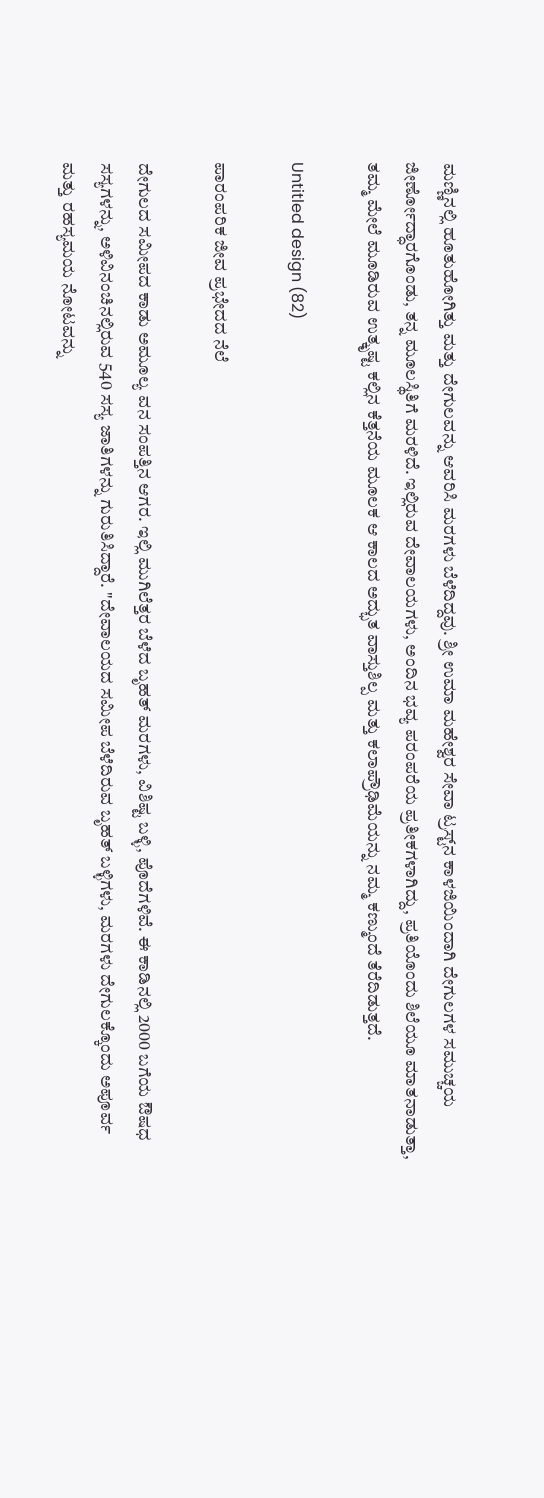ಮಣ್ಣಿನಲ್ಲಿ ಹೂತುಹೋಗಿತ್ತು ಮತ್ತು ದೇಗುಲವನ್ನು ಆವರಿಸಿ ಮರಗಳು ಬೆಳೆದಿದ್ದವು. ಶ್ರೀ ಉಮಾ ಮಹೇಶ್ವರ ಸೇವಾ ಟ್ರಸ್ಟ್‌ನ ಕಾಳಜಿಯಿಂದಾಗಿ ದೇಗುಲಗಳ ಸಮುಚ್ಚಯ ಜೀರ್ಣೋದ್ಧಾರಗೊಂಡು, ತನ್ನ ಮೂಲಸ್ಥಿತಿಗೆ ಮರಳಿದೆ. ಇಲ್ಲಿರುವ ದೇವಾಲಯಗಳು, ಅಂದಿನ ಭವ್ಯ ಪರಂಪರೆಯ ಪ್ರತೀಕಗಳಾಗಿದ್ದು, ಪ್ರತಿಯೊಂದು ಶಿಲೆಯೂ ಮಾತನಾಡುತ್ತಾ, ತಮ್ಮ ಮೇಲೆ ಮೂಡಿರುವ ಉತ್ಕೃಷ್ಟ ಕಲ್ಲಿನ ಕೆತ್ತನೆಯ ಮೂಲಕ ಆ ಕಾಲದ ಅದ್ಭುತ ವಾಸ್ತುಶಿಲ್ಪ ಮತ್ತು ಕಲಾಪ್ರೌಢಿಮೆಯನ್ನು ನಮ್ಮ ಕಣ್ಮುಂದೆ ತೆರೆದಿಡುತ್ತದೆ.

Untitled design (82)

ಪಾರಂಪರಿಕ ಜೀವ ಪ್ರಭೇದದ ನೆಲೆ

ದೇಗುಲದ ಸಮೀಪದ ಕಾಡು ಅಮೂಲ್ಯ ವನ ಸಂಪತ್ತಿನ ಆಗರ. ಇಲ್ಲಿ ಮುಗಿಲೆತ್ತರ ಬೆಳೆದ ಬೃಹತ್‌ ಮರಗಳು, ವಿಶಿಷ್ಟ ಬಳ್ಳಿ, ಪೊದೆಗಳಿವೆ. ಈ ಕಾಡಿನಲ್ಲಿ 2000 ಬಗೆಯ ಔಷಧ ಸಸ್ಯಗಳನ್ನು, ಅಳಿವಿನಂಚಿನಲ್ಲಿರುವ 540 ಸಸ್ಯ ಜಾತಿಗಳನ್ನು ಗುರುತಿಸಿದ್ದಾರೆ. "ದೇವಾಲಯದ ಸಮೀಪ ಬೆಳೆದಿರುವ ಬೃಹತ್ ಬಳ್ಳಿಗಳು, ಮರಗಳು ದೇಗುಲಕ್ಕೊಂದು ಅಪೂರ್ವ ಮತ್ತು ರಹಸ್ಯಮಯ ನೋಟವನ್ನು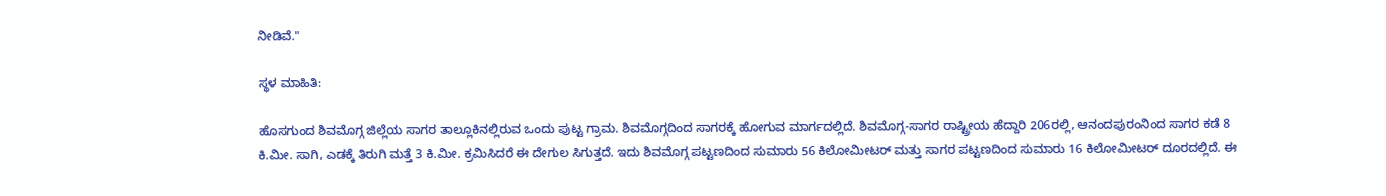ನೀಡಿವೆ."

ಸ್ಥಳ ಮಾಹಿತಿ:

ಹೊಸಗುಂದ ಶಿವಮೊಗ್ಗ ಜಿಲ್ಲೆಯ ಸಾಗರ ತಾಲ್ಲೂಕಿನಲ್ಲಿರುವ ಒಂದು ಪುಟ್ಟ ಗ್ರಾಮ. ಶಿವಮೊಗ್ಗದಿಂದ ಸಾಗರಕ್ಕೆ ಹೋಗುವ ಮಾರ್ಗದಲ್ಲಿದೆ. ಶಿವಮೊಗ್ಗ-ಸಾಗರ ರಾಷ್ಟ್ರೀಯ ಹೆದ್ದಾರಿ 206ರಲ್ಲಿ, ಆನಂದಪುರಂನಿಂದ ಸಾಗರ ಕಡೆ 8 ಕಿ.ಮೀ. ಸಾಗಿ, ಎಡಕ್ಕೆ ತಿರುಗಿ ಮತ್ತೆ 3 ಕಿ.ಮೀ. ಕ್ರಮಿಸಿದರೆ ಈ ದೇಗುಲ ಸಿಗುತ್ತದೆ. ಇದು ಶಿವಮೊಗ್ಗ ಪಟ್ಟಣದಿಂದ ಸುಮಾರು 56 ಕಿಲೋಮೀಟರ್ ಮತ್ತು ಸಾಗರ ಪಟ್ಟಣದಿಂದ ಸುಮಾರು 16 ಕಿಲೋಮೀಟರ್ ದೂರದಲ್ಲಿದೆ. ಈ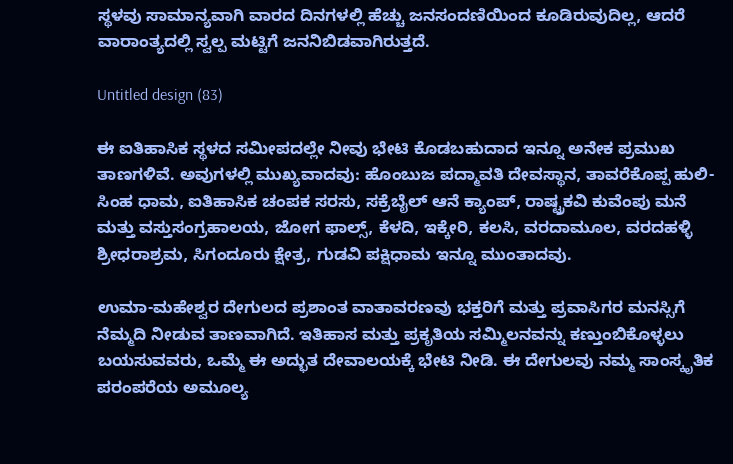ಸ್ಥಳವು ಸಾಮಾನ್ಯವಾಗಿ ವಾರದ ದಿನಗಳಲ್ಲಿ ಹೆಚ್ಚು ಜನಸಂದಣಿಯಿಂದ ಕೂಡಿರುವುದಿಲ್ಲ, ಆದರೆ ವಾರಾಂತ್ಯದಲ್ಲಿ ಸ್ವಲ್ಪ ಮಟ್ಟಿಗೆ ಜನನಿಬಿಡವಾಗಿರುತ್ತದೆ.

Untitled design (83)

ಈ ಐತಿಹಾಸಿಕ ಸ್ಥಳದ ಸಮೀಪದಲ್ಲೇ ನೀವು ಭೇಟಿ ಕೊಡಬಹುದಾದ ಇನ್ನೂ ಅನೇಕ ಪ್ರಮುಖ ತಾಣಗಳಿವೆ. ಅವುಗಳಲ್ಲಿ ಮುಖ್ಯವಾದವು: ಹೊಂಬುಜ ಪದ್ಮಾವತಿ ದೇವಸ್ಥಾನ, ತಾವರೆಕೊಪ್ಪ ಹುಲಿ-ಸಿಂಹ ಧಾಮ, ಐತಿಹಾಸಿಕ ಚಂಪಕ ಸರಸು, ಸಕ್ರೆಬೈಲ್ ಆನೆ ಕ್ಯಾಂಪ್, ರಾಷ್ಟ್ರಕವಿ ಕುವೆಂಪು ಮನೆ ಮತ್ತು ವಸ್ತುಸಂಗ್ರಹಾಲಯ, ಜೋಗ ಫಾಲ್ಸ್, ಕೆಳದಿ, ಇಕ್ಕೇರಿ, ಕಲಸಿ, ವರದಾಮೂಲ, ವರದಹಳ್ಳಿ ಶ್ರೀಧರಾಶ್ರಮ, ಸಿಗಂದೂರು ಕ್ಷೇತ್ರ, ಗುಡವಿ ಪಕ್ಷಿಧಾಮ ಇನ್ನೂ ಮುಂತಾದವು.

ಉಮಾ-ಮಹೇಶ್ವರ ದೇಗುಲದ ಪ್ರಶಾಂತ ವಾತಾವರಣವು ಭಕ್ತರಿಗೆ ಮತ್ತು ಪ್ರವಾಸಿಗರ ಮನಸ್ಸಿಗೆ ನೆಮ್ಮದಿ ನೀಡುವ ತಾಣವಾಗಿದೆ. ಇತಿಹಾಸ ಮತ್ತು ಪ್ರಕೃತಿಯ ಸಮ್ಮಿಲನವನ್ನು ಕಣ್ತುಂಬಿಕೊಳ್ಳಲು ಬಯಸುವವರು, ಒಮ್ಮೆ ಈ ಅದ್ಭುತ ದೇವಾಲಯಕ್ಕೆ ಭೇಟಿ ನೀಡಿ. ಈ ದೇಗುಲವು ನಮ್ಮ ಸಾಂಸ್ಕೃತಿಕ ಪರಂಪರೆಯ ಅಮೂಲ್ಯ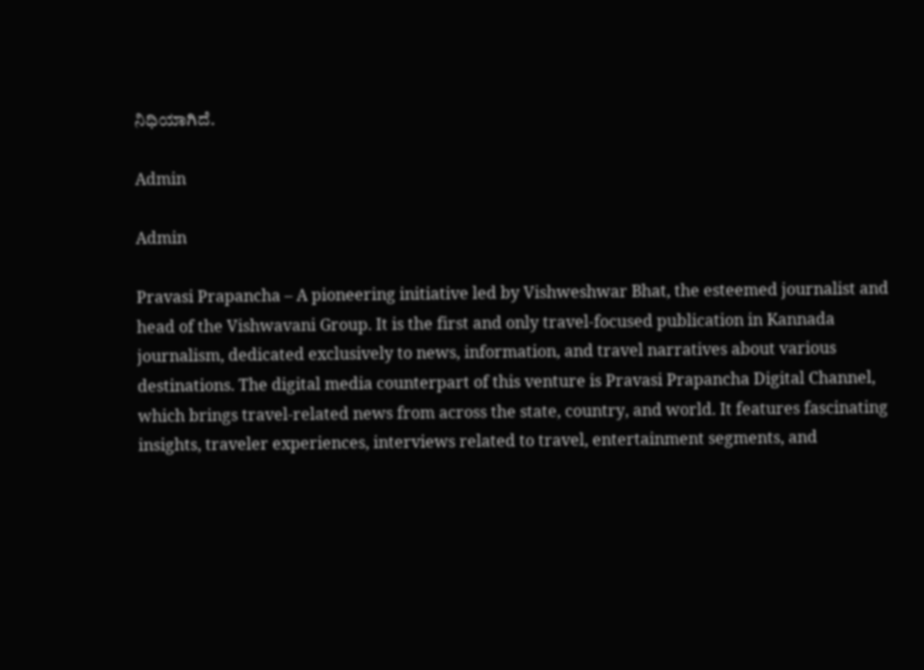ನಿಧಿಯಾಗಿದೆ.

Admin

Admin

Pravasi Prapancha – A pioneering initiative led by Vishweshwar Bhat, the esteemed journalist and head of the Vishwavani Group. It is the first and only travel-focused publication in Kannada journalism, dedicated exclusively to news, information, and travel narratives about various destinations. The digital media counterpart of this venture is Pravasi Prapancha Digital Channel, which brings travel-related news from across the state, country, and world. It features fascinating insights, traveler experiences, interviews related to travel, entertainment segments, and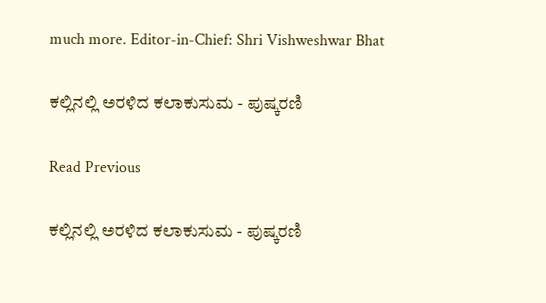much more. Editor-in-Chief: Shri Vishweshwar Bhat

ಕಲ್ಲಿನಲ್ಲಿ ಅರಳಿದ ಕಲಾಕುಸುಮ - ಪುಷ್ಕರಣಿ

Read Previous

ಕಲ್ಲಿನಲ್ಲಿ ಅರಳಿದ ಕಲಾಕುಸುಮ - ಪುಷ್ಕರಣಿ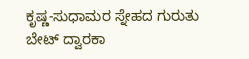ಕೃಷ್ಣ-ಸುಧಾಮರ ಸ್ನೇಹದ ಗುರುತು ಬೇಟ್ ದ್ವಾರಕಾ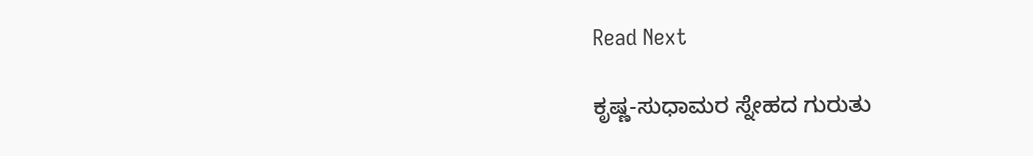Read Next

ಕೃಷ್ಣ-ಸುಧಾಮರ ಸ್ನೇಹದ ಗುರುತು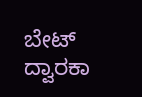ಬೇಟ್ ದ್ವಾರಕಾ